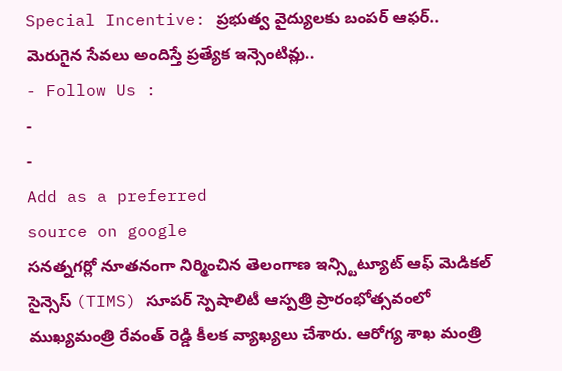Special Incentive: ప్రభుత్వ వైద్యులకు బంపర్ ఆఫర్.. మెరుగైన సేవలు అందిస్తే ప్రత్యేక ఇన్సెంటివ్లు..
- Follow Us :
-
-
Add as a preferred
source on google
సనత్నగర్లో నూతనంగా నిర్మించిన తెలంగాణ ఇన్స్టిట్యూట్ ఆఫ్ మెడికల్ సైన్సెస్ (TIMS) సూపర్ స్పెషాలిటీ ఆస్పత్రి ప్రారంభోత్సవంలో ముఖ్యమంత్రి రేవంత్ రెడ్డి కీలక వ్యాఖ్యలు చేశారు. ఆరోగ్య శాఖ మంత్రి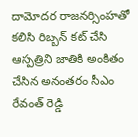దామోదర రాజనర్సింహతో కలిసి రిబ్బన్ కట్ చేసి ఆస్పత్రిని జాతికి అంకితం చేసిన అనంతరం సీఎం రేవంత్ రెడ్డి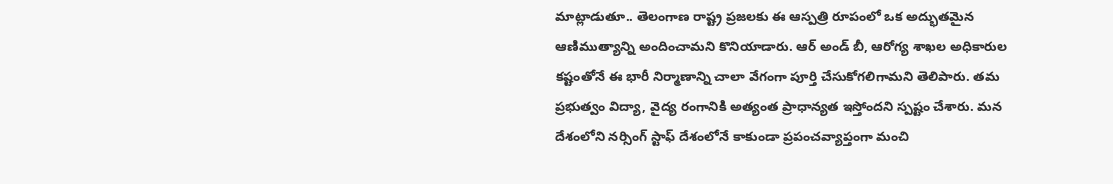మాట్లాడుతూ.. తెలంగాణ రాష్ట్ర ప్రజలకు ఈ ఆస్పత్రి రూపంలో ఒక అద్భుతమైన ఆణిముత్యాన్ని అందించామని కొనియాడారు. ఆర్ అండ్ బీ, ఆరోగ్య శాఖల అధికారుల కష్టంతోనే ఈ భారీ నిర్మాణాన్ని చాలా వేగంగా పూర్తి చేసుకోగలిగామని తెలిపారు. తమ ప్రభుత్వం విద్యా, వైద్య రంగానికి అత్యంత ప్రాధాన్యత ఇస్తోందని స్పష్టం చేశారు. మన దేశంలోని నర్సింగ్ స్టాఫ్ దేశంలోనే కాకుండా ప్రపంచవ్యాప్తంగా మంచి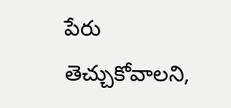పేరు తెచ్చుకోవాలని,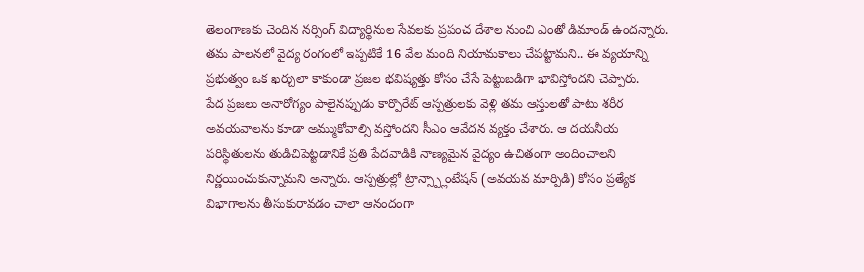తెలంగాణకు చెందిన నర్సింగ్ విద్యార్థినుల సేవలకు ప్రపంచ దేశాల నుంచి ఎంతో డిమాండ్ ఉందన్నారు. తమ పాలనలో వైద్య రంగంలో ఇప్పటికే 16 వేల మంది నియామకాలు చేపట్టామని.. ఈ వ్యయాన్ని ప్రభుత్వం ఒక ఖర్చులా కాకుండా ప్రజల భవిష్యత్తు కోసం చేసే పెట్టుబడిగా భావిస్తోందని చెప్పారు.
పేద ప్రజలు అనారోగ్యం పాలైనప్పుడు కార్పొరేట్ ఆస్పత్రులకు వెళ్లి తమ ఆస్తులతో పాటు శరీర అవయవాలను కూడా అమ్ముకోవాల్సి వస్తోందని సీఎం ఆవేదన వ్యక్తం చేశారు. ఆ దయనీయ పరిస్థితులను తుడిచిపెట్టడానికే ప్రతి పేదవాడికి నాణ్యమైన వైద్యం ఉచితంగా అందించాలని నిర్ణయించుకున్నామని అన్నారు. ఆస్పత్రుల్లో ట్రాన్స్ప్లాంటేషన్ (అవయవ మార్పిడి) కోసం ప్రత్యేక విభాగాలను తీసుకురావడం చాలా ఆనందంగా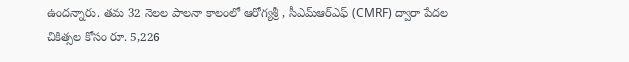ఉందన్నారు. తమ 32 నెలల పాలనా కాలంలో ఆరోగ్యశ్రీ , సీఎమ్ఆర్ఎఫ్ (CMRF) ద్వారా పేదల చికిత్సల కోసం రూ. 5,226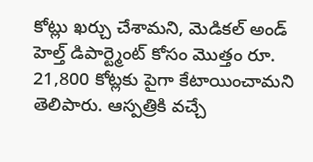కోట్లు ఖర్చు చేశామని, మెడికల్ అండ్ హెల్త్ డిపార్ట్మెంట్ కోసం మొత్తం రూ. 21,800 కోట్లకు పైగా కేటాయించామని తెలిపారు. ఆస్పత్రికి వచ్చే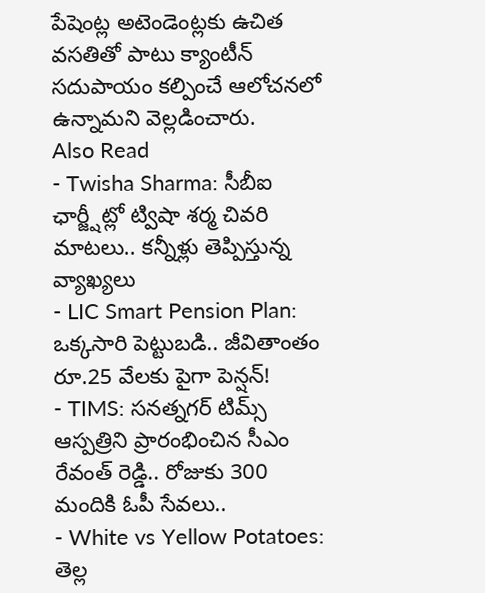పేషెంట్ల అటెండెంట్లకు ఉచిత వసతితో పాటు క్యాంటీన్ సదుపాయం కల్పించే ఆలోచనలో ఉన్నామని వెల్లడించారు.
Also Read
- Twisha Sharma: సీబీఐ ఛార్జ్షీట్లో ట్విషా శర్మ చివరి మాటలు.. కన్నీళ్లు తెప్పిస్తున్న వ్యాఖ్యలు
- LIC Smart Pension Plan: ఒక్కసారి పెట్టుబడి.. జీవితాంతం రూ.25 వేలకు పైగా పెన్షన్!
- TIMS: సనత్నగర్ టిమ్స్ ఆస్పత్రిని ప్రారంభించిన సీఎం రేవంత్ రెడ్డి.. రోజుకు 300 మందికి ఓపీ సేవలు..
- White vs Yellow Potatoes: తెల్ల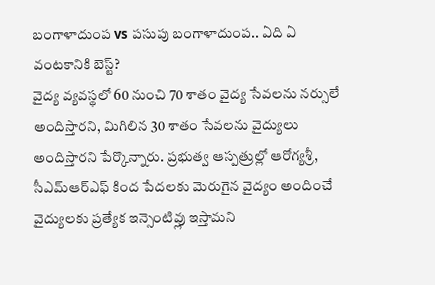బంగాళాదుంప vs పసుపు బంగాళాదుంప.. ఏది ఏ వంటకానికి బెస్ట్?
వైద్య వ్యవస్థలో 60 నుంచి 70 శాతం వైద్య సేవలను నర్సులే అందిస్తారని, మిగిలిన 30 శాతం సేవలను వైద్యులు అందిస్తారని పేర్కొన్నారు. ప్రభుత్వ ఆస్పత్రుల్లో ఆరోగ్యశ్రీ, సీఎమ్ఆర్ఎఫ్ కింద పేదలకు మెరుగైన వైద్యం అందించే వైద్యులకు ప్రత్యేక ఇన్సెంటివ్లు ఇస్తామని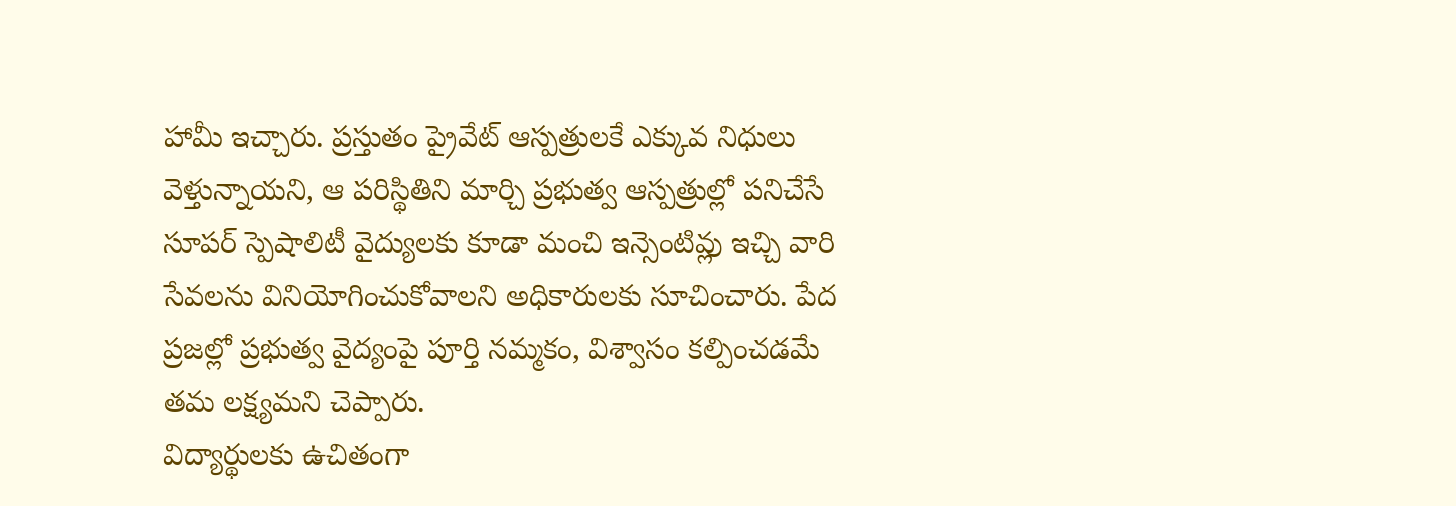హామీ ఇచ్చారు. ప్రస్తుతం ప్రైవేట్ ఆస్పత్రులకే ఎక్కువ నిధులు వెళ్తున్నాయని, ఆ పరిస్థితిని మార్చి ప్రభుత్వ ఆస్పత్రుల్లో పనిచేసే సూపర్ స్పెషాలిటీ వైద్యులకు కూడా మంచి ఇన్సెంటివ్లు ఇచ్చి వారి సేవలను వినియోగించుకోవాలని అధికారులకు సూచించారు. పేద ప్రజల్లో ప్రభుత్వ వైద్యంపై పూర్తి నమ్మకం, విశ్వాసం కల్పించడమే తమ లక్ష్యమని చెప్పారు.
విద్యార్థులకు ఉచితంగా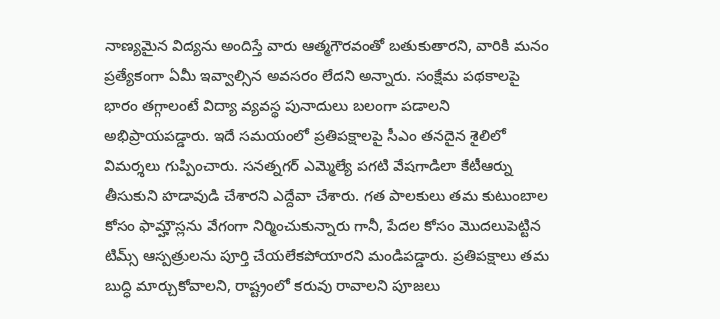నాణ్యమైన విద్యను అందిస్తే వారు ఆత్మగౌరవంతో బతుకుతారని, వారికి మనం ప్రత్యేకంగా ఏమీ ఇవ్వాల్సిన అవసరం లేదని అన్నారు. సంక్షేమ పథకాలపై భారం తగ్గాలంటే విద్యా వ్యవస్థ పునాదులు బలంగా పడాలని అభిప్రాయపడ్డారు. ఇదే సమయంలో ప్రతిపక్షాలపై సీఎం తనదైన శైలిలో విమర్శలు గుప్పించారు. సనత్నగర్ ఎమ్మెల్యే పగటి వేషగాడిలా కేటీఆర్ను తీసుకుని హడావుడి చేశారని ఎద్దేవా చేశారు. గత పాలకులు తమ కుటుంబాల కోసం ఫామ్హౌస్లను వేగంగా నిర్మించుకున్నారు గానీ, పేదల కోసం మొదలుపెట్టిన టిమ్స్ ఆస్పత్రులను పూర్తి చేయలేకపోయారని మండిపడ్డారు. ప్రతిపక్షాలు తమ బుద్ధి మార్చుకోవాలని, రాష్ట్రంలో కరువు రావాలని పూజలు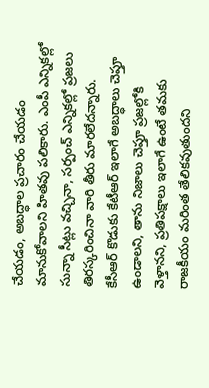చేయడం, అబద్ధాల ప్రచారం చేయడం మానుకోవాలని హితవు పలికారు. ఎంపీ ఎన్నికల్లో సున్నా సీట్లు వచ్చినా, సర్పంచ్ ఎన్నికల్లో ప్రజలు తిరస్కరించినా వారి తీరు మారలేదన్నారు. కేసీఆర్ కొడుకు కేటీఆర్ ఇలాగే అబద్ధాలు చెప్తూ ఉండాలని, తాను నిజాలు చెప్తూ ప్రజల్లోకి వెళ్తానని, ప్రతిపక్షాలు ఇలాగే ఉంటే తమకు రాజకీయం మరింత తేలికవుతుందని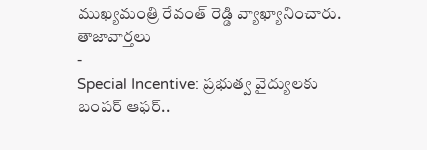ముఖ్యమంత్రి రేవంత్ రెడ్డి వ్యాఖ్యానించారు.
తాజావార్తలు
-
Special Incentive: ప్రభుత్వ వైద్యులకు బంపర్ ఆఫర్..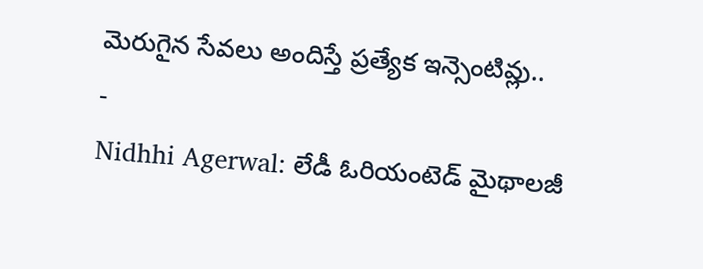మెరుగైన సేవలు అందిస్తే ప్రత్యేక ఇన్సెంటివ్లు..
-
Nidhhi Agerwal: లేడీ ఓరియంటెడ్ మైథాలజీ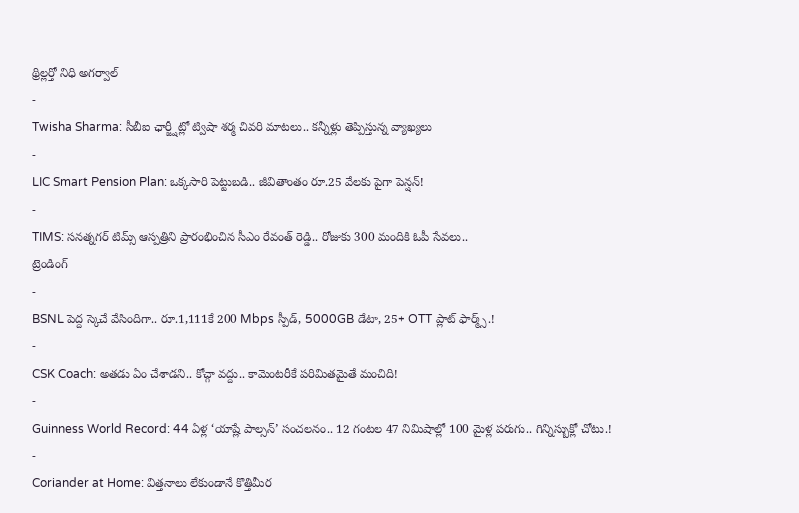థ్రిల్లర్తో నిధి అగర్వాల్
-
Twisha Sharma: సీబీఐ ఛార్జ్షీట్లో ట్విషా శర్మ చివరి మాటలు.. కన్నీళ్లు తెప్పిస్తున్న వ్యాఖ్యలు
-
LIC Smart Pension Plan: ఒక్కసారి పెట్టుబడి.. జీవితాంతం రూ.25 వేలకు పైగా పెన్షన్!
-
TIMS: సనత్నగర్ టిమ్స్ ఆస్పత్రిని ప్రారంభించిన సీఎం రేవంత్ రెడ్డి.. రోజుకు 300 మందికి ఓపీ సేవలు..
ట్రెండింగ్
-
BSNL పెద్ద స్కెచే వేసిందిగా.. రూ.1,111కే 200 Mbps స్పీడ్, 5000GB డేటా, 25+ OTT ప్లాట్ ఫార్మ్స్.!
-
CSK Coach: అతడు ఏం చేశాడని.. కోచ్గా వద్దు.. కామెంటరీకే పరిమితమైతే మంచిది!
-
Guinness World Record: 44 ఏళ్ల ‘యాష్లే పాల్సన్’ సంచలనం.. 12 గంటల 47 నిమిషాల్లో 100 మైళ్ల పరుగు.. గిన్నిస్బుక్లో చోటు.!
-
Coriander at Home: విత్తనాలు లేకుండానే కొత్తిమీర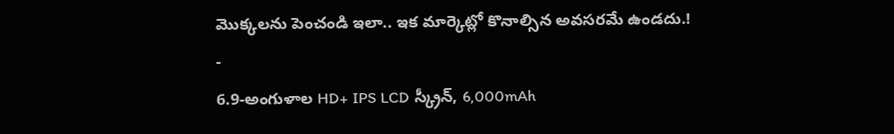మొక్కలను పెంచండి ఇలా.. ఇక మార్కెట్లో కొనాల్సిన అవసరమే ఉండదు.!
-
6.9-అంగుళాల HD+ IPS LCD స్క్రీన్, 6,000mAh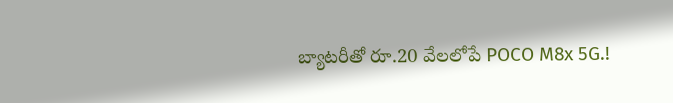బ్యాటరీతో రూ.20 వేలలోపే POCO M8x 5G.!